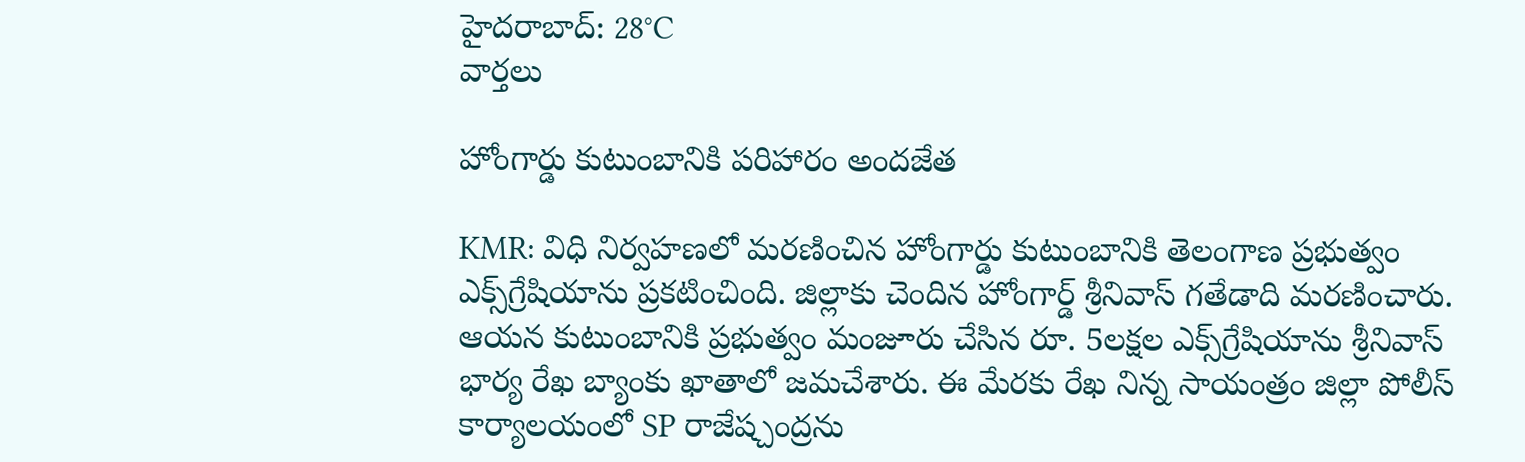హైదరాబాద్: 28°C
వార్తలు

హోంగార్డు కుటుంబానికి పరిహారం అందజేత

KMR: విధి నిర్వహణలో మరణించిన హోంగార్డు కుటుంబానికి తెలంగాణ ప్రభుత్వం ఎక్స్‌గ్రేషియాను ప్రకటించింది. జిల్లాకు చెందిన హోంగార్డ్ శ్రీనివాస్ గతేడాది మరణించారు. ఆయన కుటుంబానికి ప్రభుత్వం మంజూరు చేసిన రూ. 5లక్షల ఎక్స్‌గ్రేషియాను శ్రీనివాస్ భార్య రేఖ బ్యాంకు ఖాతాలో జమచేశారు. ఈ మేరకు రేఖ నిన్న సాయంత్రం జిల్లా పోలీస్ కార్యాలయంలో SP రాజేష్చంద్రను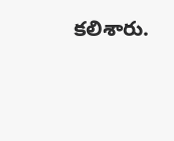కలిశారు.